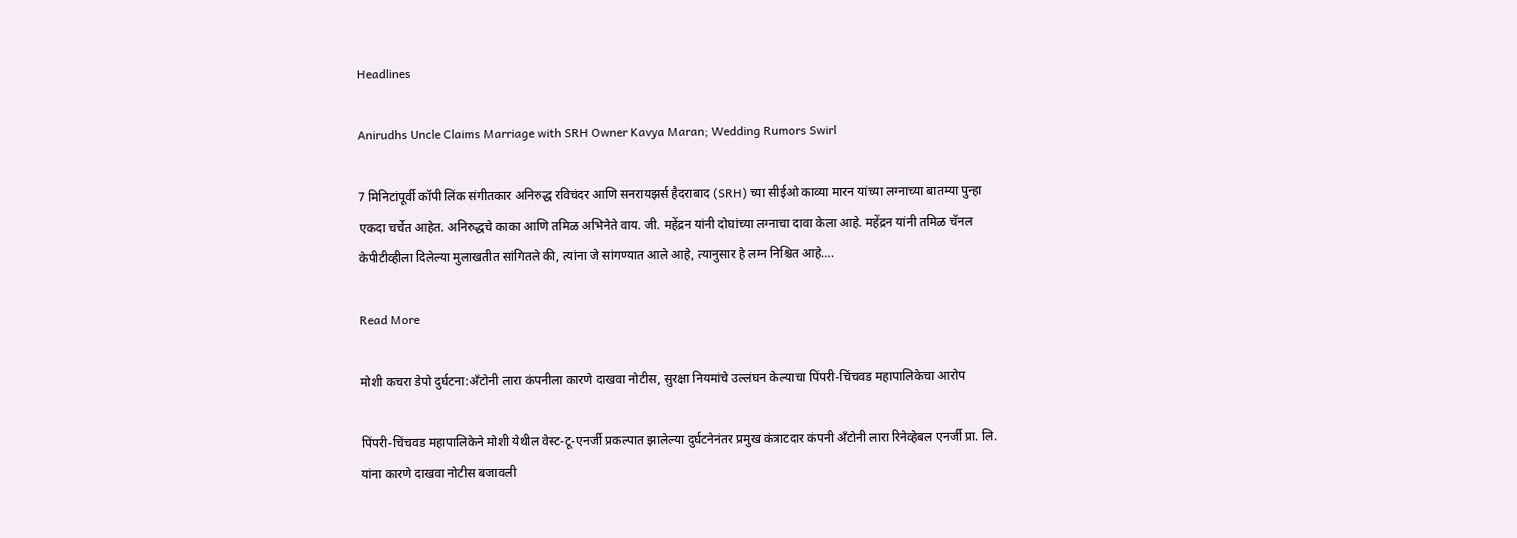Headlines

Anirudhs Uncle Claims Marriage with SRH Owner Kavya Maran; Wedding Rumors Swirl

7 मिनिटांपूर्वी कॉपी लिंक संगीतकार अनिरुद्ध रविचंदर आणि सनरायझर्स हैदराबाद (SRH) च्या सीईओ काव्या मारन यांच्या लग्नाच्या बातम्या पुन्हा एकदा चर्चेत आहेत. अनिरुद्धचे काका आणि तमिळ अभिनेते वाय. जी. महेंद्रन यांनी दोघांच्या लग्नाचा दावा केला आहे. महेंद्रन यांनी तमिळ चॅनल केपीटीव्हीला दिलेल्या मुलाखतीत सांगितले की, त्यांना जे सांगण्यात आले आहे, त्यानुसार हे लग्न निश्चित आहे….

Read More

मोशी कचरा डेपो दुर्घटना:अँटोनी लारा कंपनीला कारणे दाखवा नोटीस, सुरक्षा नियमांचे उल्लंघन केल्याचा पिंपरी-चिंचवड महापालिकेचा आरोप

पिंपरी-चिंचवड महापालिकेने मोशी येथील वेस्ट-टू-एनर्जी प्रकल्पात झालेल्या दुर्घटनेनंतर प्रमुख कंत्राटदार कंपनी अँटोनी लारा रिनेव्हेबल एनर्जी प्रा. लि. यांना कारणे दाखवा नोटीस बजावली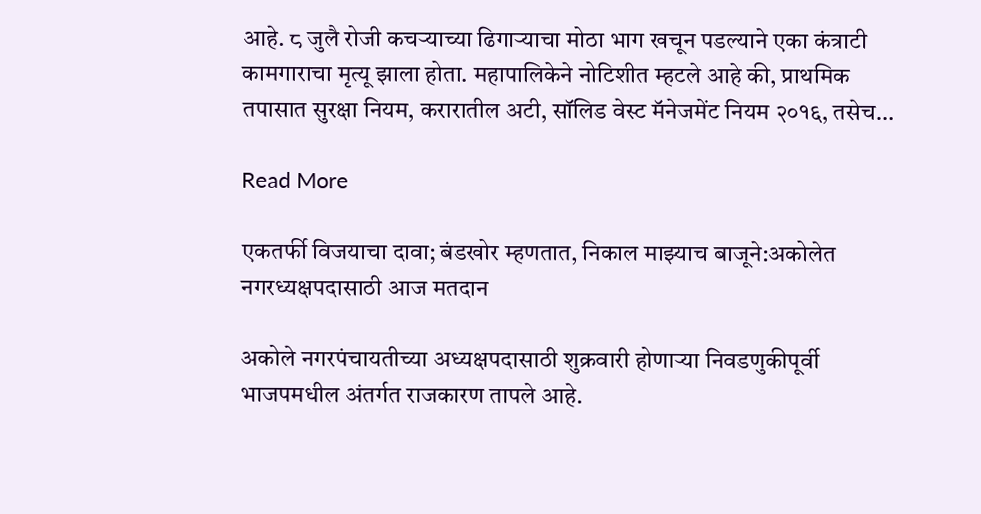आहे. ८ जुलै रोजी कचऱ्याच्या ढिगाऱ्याचा मोठा भाग खचून पडल्याने एका कंत्राटी कामगाराचा मृत्यू झाला होता. महापालिकेने नोटिशीत म्हटले आहे की, प्राथमिक तपासात सुरक्षा नियम, करारातील अटी, सॉलिड वेस्ट मॅनेजमेंट नियम २०१६, तसेच…

Read More

एकतर्फी विजयाचा दावा; बंडखोर म्हणतात, निकाल माझ्याच बाजूने:अकोलेत नगरध्यक्षपदासाठी आज मतदान

अकोले नगरपंचायतीच्या अध्यक्षपदासाठी शुक्रवारी होणाऱ्या निवडणुकीपूर्वी भाजपमधील अंतर्गत राजकारण तापले आहे.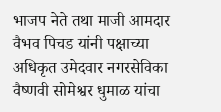भाजप नेते तथा माजी आमदार वैभव पिचड यांनी पक्षाच्या अधिकृत उमेदवार नगरसेविका वैष्णवी सोमेश्वर धुमाळ यांचा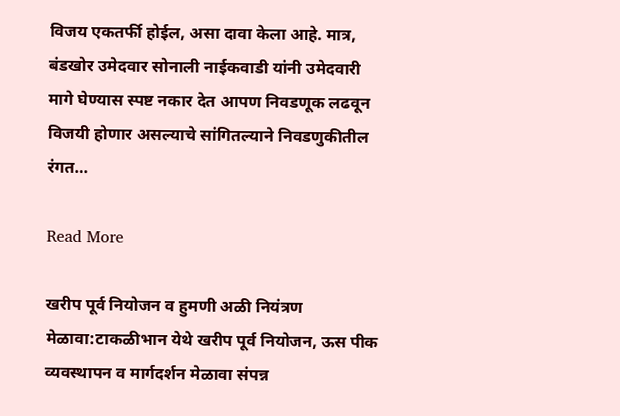विजय एकतर्फी होईल, असा दावा केला आहे. मात्र, बंडखोर उमेदवार सोनाली नाईकवाडी यांनी उमेदवारी मागे घेण्यास स्पष्ट नकार देत आपण निवडणूक लढवून विजयी होणार असल्याचे सांगितल्याने निवडणुकीतील रंगत…

Read More

खरीप पूर्व नियोजन व हुमणी अळी नियंत्रण मेळावा:टाकळीभान येथे खरीप पूर्व नियोजन, ऊस पीक व्यवस्थापन व मार्गदर्शन मेळावा संपन्न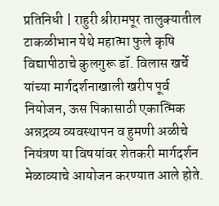प्रतिनिधी | राहुरी श्रीरामपूर तालुक्यातील टाकळीभान येथे महात्मा फुले कृषि विद्यापीठाचे कुलगुरू डॉ. विलास खर्चे यांच्या मार्गदर्शनाखाली खरीप पूर्व नियोजन, ऊस पिकासाठी एकात्मिक अन्नद्रव्य व्यवस्थापन व हुमणी अळीचे नियंत्रण या विषयांवर शेतकरी मार्गदर्शन मेळाव्याचे आयोजन करण्यात आले होते.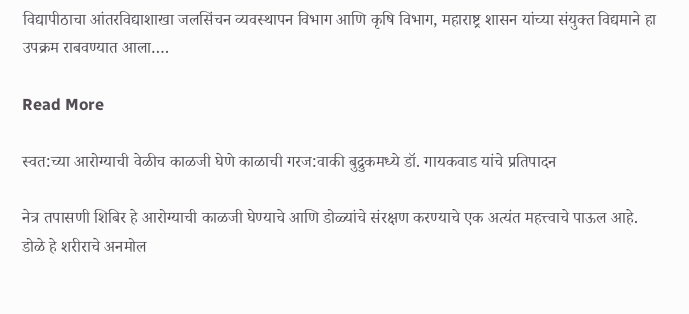विद्यापीठाचा आंतरविद्याशाखा जलसिंचन व्यवस्थापन विभाग आणि कृषि विभाग, महाराष्ट्र शासन यांच्या संयुक्त विद्यमाने हा उपक्रम राबवण्यात आला….

Read More

स्वत:च्या आरोग्याची वेळीच काळजी घेणे काळाची गरज:वाकी बुद्रुकमध्ये डॉ. गायकवाड यांचे प्रतिपादन

नेत्र तपासणी शिबिर हे आरोग्याची काळजी घेण्याचे आणि डोळ्यांचे संरक्षण करण्याचे एक अत्यंत महत्त्वाचे पाऊल आहे. डोळे हे शरीराचे अनमोल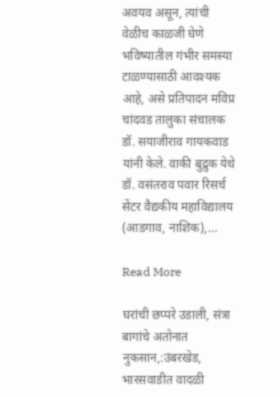अवयव असून, त्यांची वेळीच काळजी घेणे भविष्यातील गंभीर समस्या टाळण्यासाठी आवश्यक आहे, असे प्रतिपादन मविप्र चांदवड तालुका संचालक डॉ. सयाजीराव गायकवाड यांनी केले. वाकी बुद्रुक येथे डॉ. वसंतराव पवार रिसर्च सेंटर वैद्यकीय महाविद्यालय (आडगाव, नाशिक),…

Read More

घरांची छप्परे उडाली, संत्रा बागांचे अतोनात नुकसान,:उंबरखेड, भारसवाडीत वादळी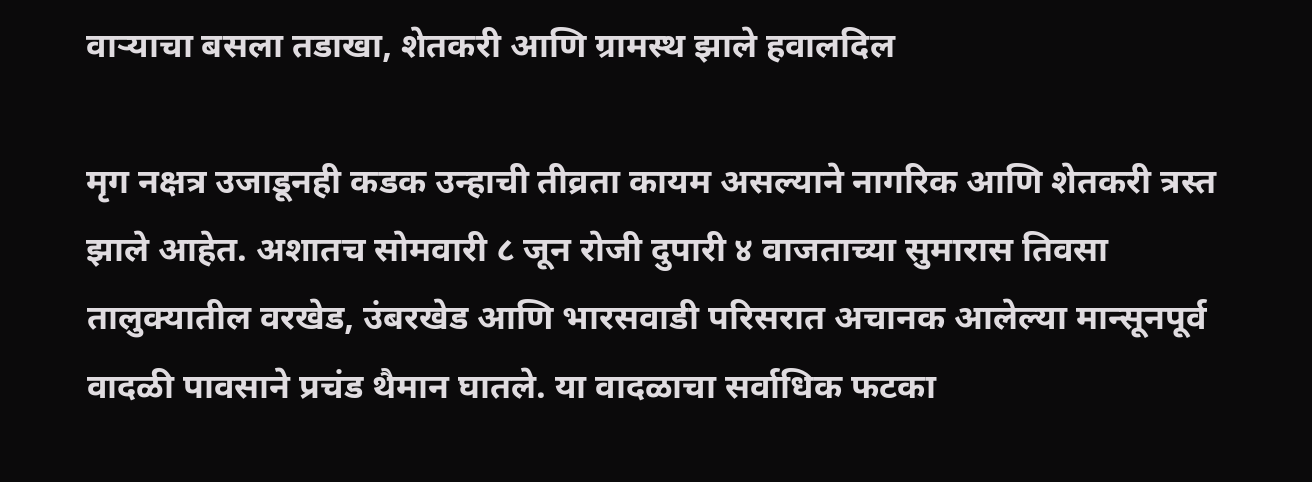वाऱ्याचा बसला तडाखा, शेतकरी आणि ग्रामस्थ झाले हवालदिल

मृग नक्षत्र उजाडूनही कडक उन्हाची तीव्रता कायम असल्याने नागरिक आणि शेतकरी त्रस्त झाले आहेत. अशातच सोमवारी ८ जून रोजी दुपारी ४ वाजताच्या सुमारास तिवसा तालुक्यातील वरखेड, उंबरखेड आणि भारसवाडी परिसरात अचानक आलेल्या मान्सूनपूर्व वादळी पावसाने प्रचंड थैमान घातले. या वादळाचा सर्वाधिक फटका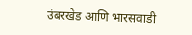उंबरखेड आणि भारसवाडी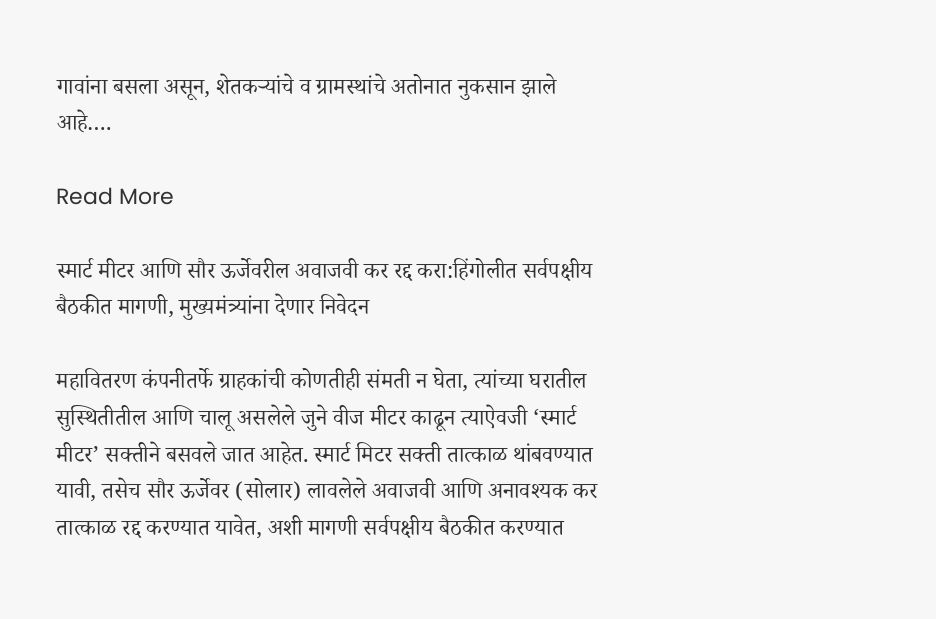गावांना बसला असून, शेतकऱ्यांचे व ग्रामस्थांचे अतोनात नुकसान झाले आहे….

Read More

स्मार्ट मीटर आणि सौर ऊर्जेवरील अवाजवी कर रद्द करा:हिंगोलीत सर्वपक्षीय बैठकीत मागणी, मुख्यमंत्र्यांना देणार निवेदन

महावितरण कंपनीतर्फे ग्राहकांची कोणतीही संमती न घेता, त्यांच्या घरातील सुस्थितीतील आणि चालू असलेले जुने वीज मीटर काढून त्याऐवजी ‘स्मार्ट मीटर’ सक्तीने बसवले जात आहेत. स्मार्ट मिटर सक्ती तात्काळ थांबवण्यात यावी, तसेच सौर ऊर्जेवर (सोलार) लावलेले अवाजवी आणि अनावश्यक कर तात्काळ रद्द करण्यात यावेत, अशी मागणी सर्वपक्षीय बैठकीत करण्यात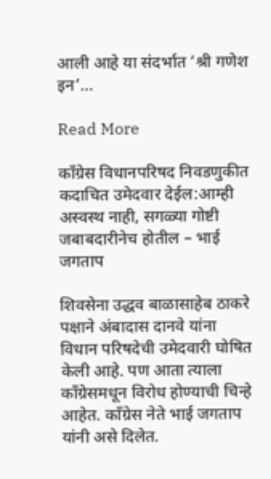आली आहे या संदर्भात ‘श्री गणेश इन’…

Read More

काँग्रेस विधानपरिषद निवडणुकीत कदाचित उमेदवार देईल:आम्ही अस्वस्थ नाही, सगळ्या गोष्टी जबाबदारीनेच होतील – भाई जगताप

शिवसेना उद्धव बाळासाहेब ठाकरे पक्षाने अंबादास दानवे यांना विधान परिषदेची उमेदवारी घोषित केली आहे. पण आता त्याला काँग्रेसमधून विरोध होण्याची चिन्हे आहेत. काँग्रेस नेते भाई जगताप यांनी असे दिलेत.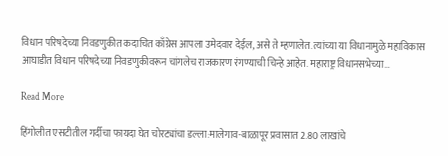विधान परिषदेच्या निवडणुकीत कदाचित काँग्रेस आपला उमेदवार देईल, असे ते म्हणालेत. त्यांच्या या विधानामुळे महाविकास आघाडीत विधान परिषदेच्या निवडणुकीवरून चांगलेच राजकारण रंगण्याची चिन्हे आहेत. महाराष्ट्र विधानसभेच्या…

Read More

हिंगोलीत एसटीतील गर्दीचा फायदा घेत चोरट्यांचा डल्ला:मालेगाव-बाळापूर प्रवासात 2.80 लाखांचे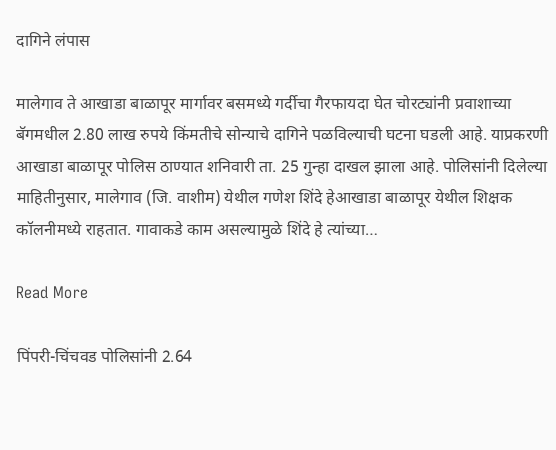दागिने लंपास

मालेगाव ते आखाडा बाळापूर मार्गावर बसमध्ये गर्दीचा गैरफायदा घेत चोरट्यांनी प्रवाशाच्या बॅगमधील 2.80 लाख रुपये किंमतीचे सोन्याचे दागिने पळविल्याची घटना घडली आहे. याप्रकरणी आखाडा बाळापूर पोलिस ठाण्यात शनिवारी ता. 25 गुन्हा दाखल झाला आहे. पोलिसांनी दिलेल्या माहितीनुसार, मालेगाव (जि. वाशीम) येथील गणेश शिंदे हेआखाडा बाळापूर येथील शिक्षक कॉलनीमध्ये राहतात. गावाकडे काम असल्यामुळे शिंदे हे त्यांच्या…

Read More

पिंपरी-चिंचवड पोलिसांनी 2.64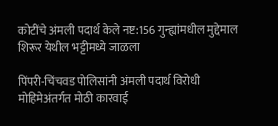कोटींचे अंमली पदार्थ केले नष्ट:156 गुन्ह्यांमधील मुद्देमाल शिरूर येथील भट्टीमध्ये जाळला

पिंपरी-चिंचवड पोलिसांनी अंमली पदार्थ विरोधी मोहिमेअंतर्गत मोठी कारवाई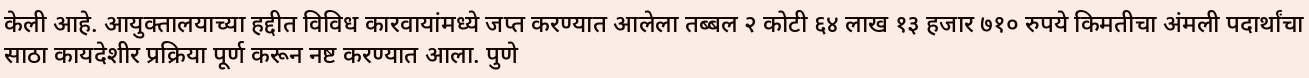केली आहे. आयुक्तालयाच्या हद्दीत विविध कारवायांमध्ये जप्त करण्यात आलेला तब्बल २ कोटी ६४ लाख १३ हजार ७१० रुपये किमतीचा अंमली पदार्थांचा साठा कायदेशीर प्रक्रिया पूर्ण करून नष्ट करण्यात आला. पुणे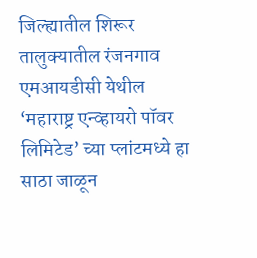जिल्ह्यातील शिरूर तालुक्यातील रंजनगाव एमआयडीसी येथील ‘महाराष्ट्र एन्व्हायरो पॉवर लिमिटेड’ च्या प्लांटमध्ये हा साठा जाळून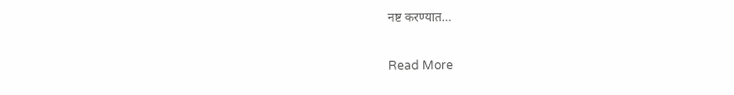नष्ट करण्यात…

Read More